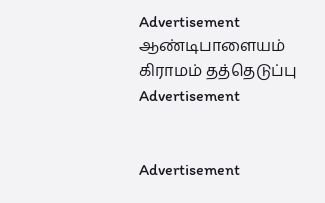Advertisement
ஆண்டிபாளையம் கிராமம் தத்தெடுப்பு
Advertisement


Advertisement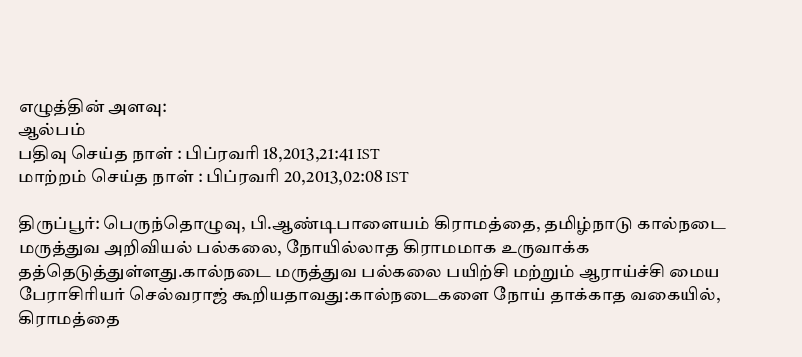எழுத்தின் அளவு:
ஆல்பம்
பதிவு செய்த நாள் : பிப்ரவரி 18,2013,21:41 IST
மாற்றம் செய்த நாள் : பிப்ரவரி 20,2013,02:08 IST

திருப்பூர்: பெருந்தொழுவு, பி.ஆண்டிபாளையம் கிராமத்தை, தமிழ்நாடு கால்நடை மருத்துவ அறிவியல் பல்கலை, நோயில்லாத கிராமமாக உருவாக்க தத்தெடுத்துள்ளது.கால்நடை மருத்துவ பல்கலை பயிற்சி மற்றும் ஆராய்ச்சி மைய பேராசிரியர் செல்வராஜ் கூறியதாவது:கால்நடைகளை நோய் தாக்காத வகையில், கிராமத்தை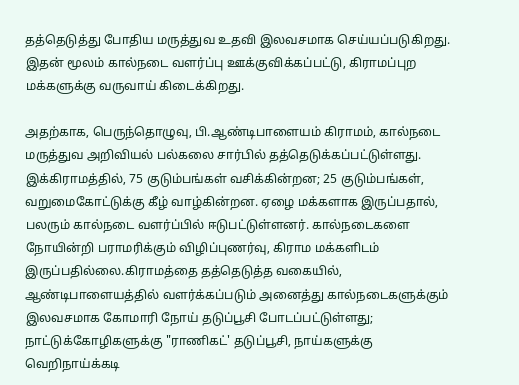தத்தெடுத்து போதிய மருத்துவ உதவி இலவசமாக செய்யப்படுகிறது. இதன் மூலம் கால்நடை வளர்ப்பு ஊக்குவிக்கப்பட்டு, கிராமப்புற மக்களுக்கு வருவாய் கிடைக்கிறது.

அதற்காக, பெருந்தொழுவு, பி.ஆண்டிபாளையம் கிராமம், கால்நடை மருத்துவ அறிவியல் பல்கலை சார்பில் தத்தெடுக்கப்பட்டுள்ளது. இக்கிராமத்தில், 75 குடும்பங்கள் வசிக்கின்றன; 25 குடும்பங்கள், வறுமைகோட்டுக்கு கீழ் வாழ்கின்றன. ஏழை மக்களாக இருப்பதால், பலரும் கால்நடை வளர்ப்பில் ஈடுபட்டுள்ளனர். கால்நடைகளை நோயின்றி பராமரிக்கும் விழிப்புணர்வு, கிராம மக்களிடம் இருப்பதில்லை.கிராமத்தை தத்தெடுத்த வகையில், ஆண்டிபாளையத்தில் வளர்க்கப்படும் அனைத்து கால்நடைகளுக்கும் இலவசமாக கோமாரி நோய் தடுப்பூசி போடப்பட்டுள்ளது; நாட்டுக்கோழிகளுக்கு "ராணிகட்' தடுப்பூசி, நாய்களுக்கு வெறிநாய்க்கடி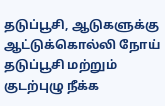தடுப்பூசி, ஆடுகளுக்கு ஆட்டுக்கொல்லி நோய் தடுப்பூசி மற்றும் குடற்புழு நீக்க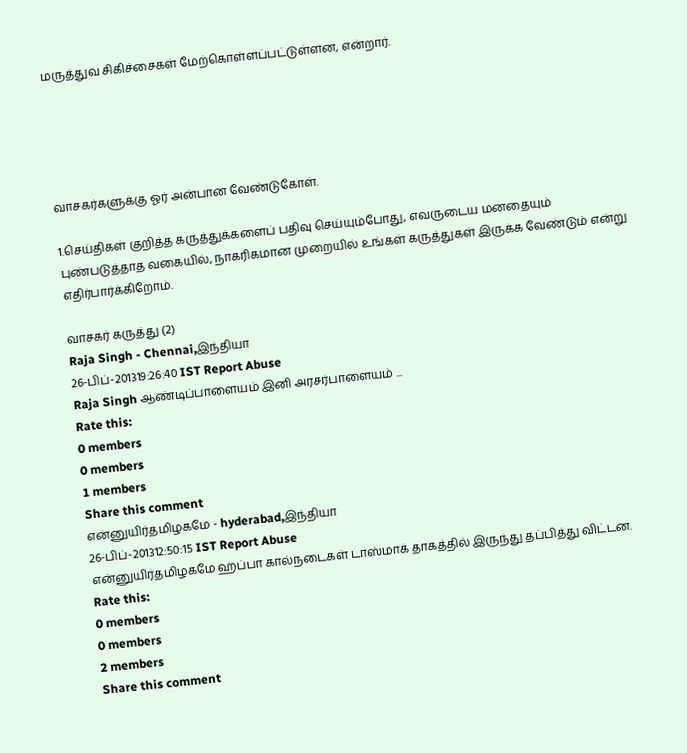மருத்துவ சிகிச்சைகள் மேற்கொள்ளப்பட்டுள்ளன, என்றார்.





வாசகர்களுக்கு ஓர் அன்பான வேண்டுகோள்.

1.செய்திகள் குறித்த கருத்துக்களைப் பதிவு செய்யும்போது, எவருடைய மனதையும் புண்படுத்தாத வகையில், நாகரிகமான முறையில் உங்கள் கருத்துகள் இருக்க வேண்டும் என்று எதிர்பார்க்கிறோம்.

வாசகர் கருத்து (2)
Raja Singh - Chennai,இந்தியா
26-பிப்-201319:26:40 IST Report Abuse
Raja Singh ஆண்டிப்பாளையம் இனி அரசர்பாளையம் ...
Rate this:
0 members
0 members
1 members
Share this comment
என்னுயிர்தமிழகமே - hyderabad,இந்தியா
26-பிப்-201312:50:15 IST Report Abuse
என்னுயிர்தமிழகமே ஹப்பா கால்நடைகள் டாஸ்மாக் தாகத்தில் இருந்து தப்பித்து விட்டன.
Rate this:
0 members
0 members
2 members
Share this comment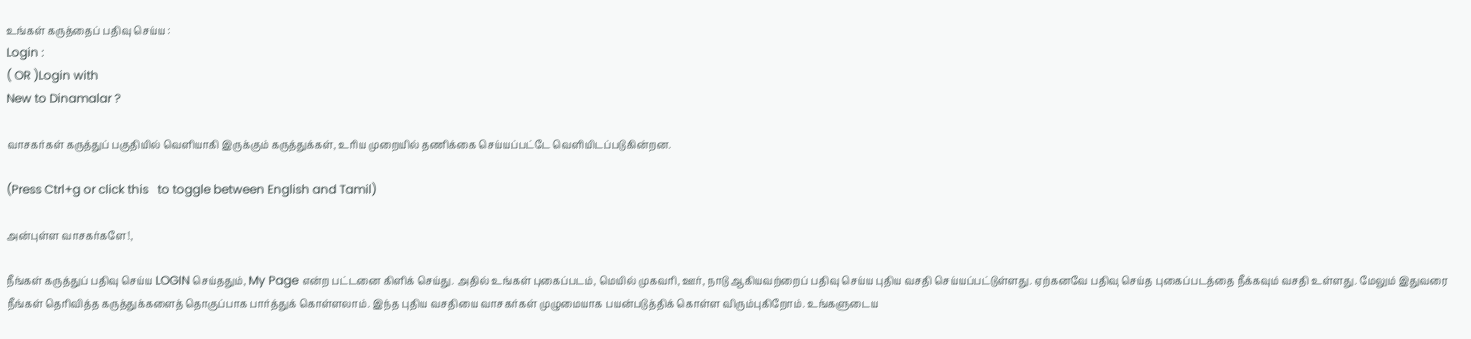உங்கள் கருத்தைப் பதிவு செய்ய :
Login :
( OR )Login with
New to Dinamalar ?

வாசகர்கள் கருத்துப் பகுதியில் வெளியாகி இருக்கும் கருத்துக்கள், உரிய முறையில் தணிக்கை செய்யப்பட்டே வெளியி‌டப்படுகின்றன.

(Press Ctrl+g or click this   to toggle between English and Tamil)

அன்புள்ள வாசகர்களே!,

நீங்கள் கருத்துப் பதிவு செய்ய LOGIN செய்ததும், My Page என்ற பட்டனை கிளிக் செய்து. அதில் உங்கள் புகைப்படம், மெயில் முகவரி, ஊர், நாடு ஆகியவற்றைப் பதிவு செய்ய புதிய வசதி செய்யப்பட்டுள்ளது. ஏற்கனவே பதிவு செய்த புகைப்படத்தை நீக்கவும் வசதி உள்ளது. மேலும் இதுவரை நீங்கள் தெரிவித்த கருத்துக்களைத் தொகுப்பாக பார்த்துக் கொள்ளலாம். இந்த புதிய வசதியை வாசகர்கள் முழுமையாக பயன்படுத்திக் கொள்ள விரும்புகிறோம். உங்களுடைய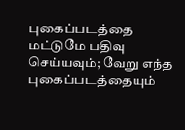புகைப்படத்தை மட்டுமே பதிவு செய்யவும்; வேறு எந்த புகைப்படத்தையும்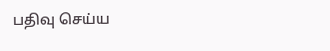பதிவு செய்ய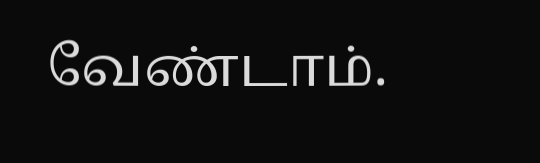வேண்டாம்.